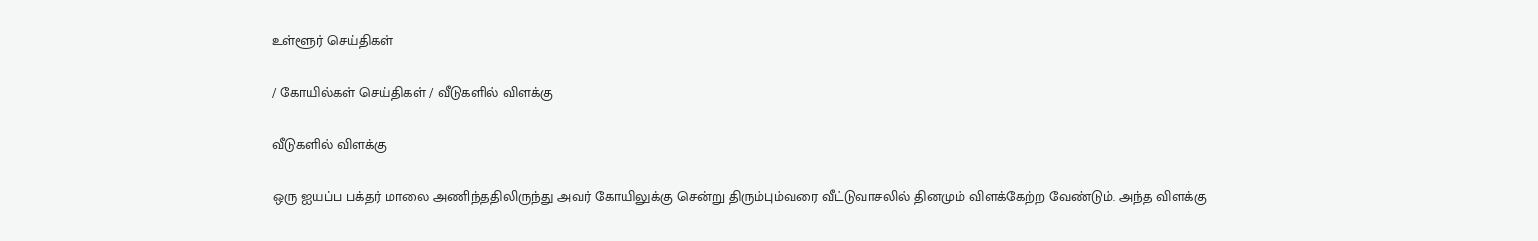உள்ளூர் செய்திகள்

/ கோயில்கள் செய்திகள் / வீடுகளில் விளக்கு

வீடுகளில் விளக்கு

ஒரு ஐயப்ப பக்தர் மாலை அணிந்ததிலிருந்து அவர் கோயிலுக்கு சென்று திரும்பும்வரை வீட்டுவாசலில் தினமும் விளக்கேற்ற வேண்டும். அந்த விளக்கு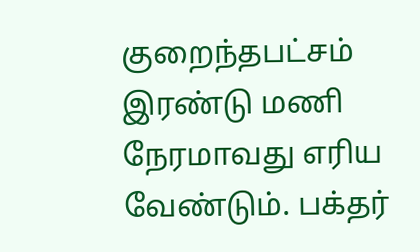குறைந்தபட்சம் இரண்டு மணி நேரமாவது எரிய வேண்டும். பக்தர்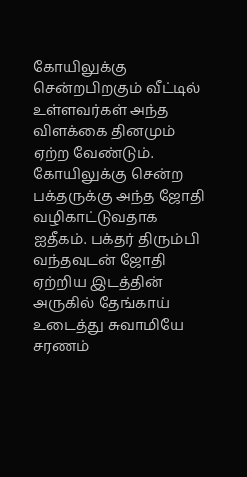கோயிலுக்கு சென்றபிறகும் வீட்டில் உள்ளவர்கள் அந்த விளக்கை தினமும் ஏற்ற வேண்டும். கோயிலுக்கு சென்ற பக்தருக்கு அந்த ஜோதி வழிகாட்டுவதாக ஐதீகம். பக்தர் திரும்பி வந்தவுடன் ஜோதி ஏற்றிய இடத்தின் அருகில் தேங்காய் உடைத்து சுவாமியே சரணம்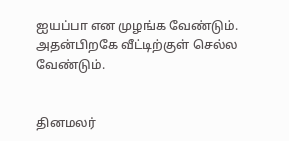ஐயப்பா என முழங்க வேண்டும். அதன்பிறகே வீட்டிற்குள் செல்ல வேண்டும்.


தினமலர்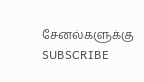சேனல்களுக்கு SUBSCRIBE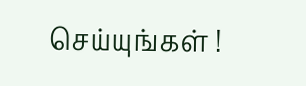செய்யுங்கள் !